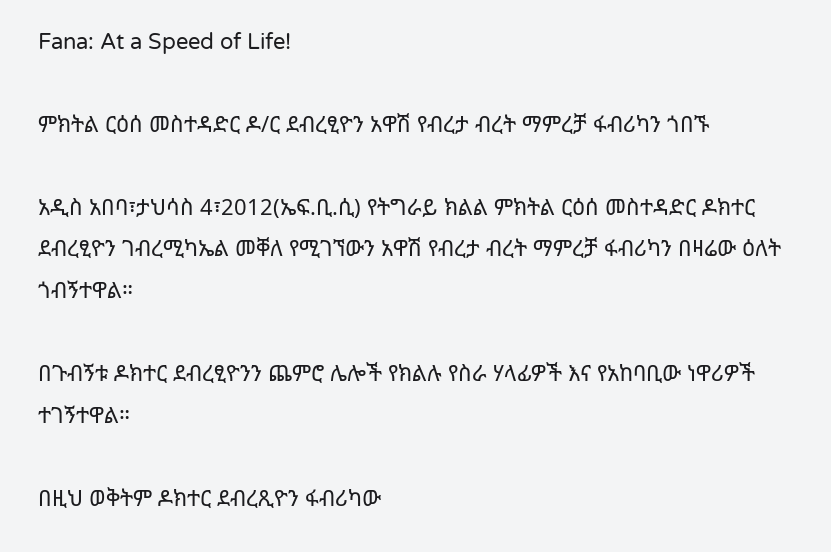Fana: At a Speed of Life!

ምክትል ርዕሰ መስተዳድር ዶ/ር ደብረፂዮን አዋሽ የብረታ ብረት ማምረቻ ፋብሪካን ጎበኙ

አዲስ አበባ፣ታህሳስ 4፣2012(ኤፍ.ቢ.ሲ) የትግራይ ክልል ምክትል ርዕሰ መስተዳድር ዶክተር ደብረፂዮን ገብረሚካኤል መቐለ የሚገኘውን አዋሽ የብረታ ብረት ማምረቻ ፋብሪካን በዛሬው ዕለት ጎብኝተዋል።

በጉብኝቱ ዶክተር ደብረፂዮንን ጨምሮ ሌሎች የክልሉ የስራ ሃላፊዎች እና የአከባቢው ነዋሪዎች ተገኝተዋል።

በዚህ ወቅትም ዶክተር ደብረጺዮን ፋብሪካው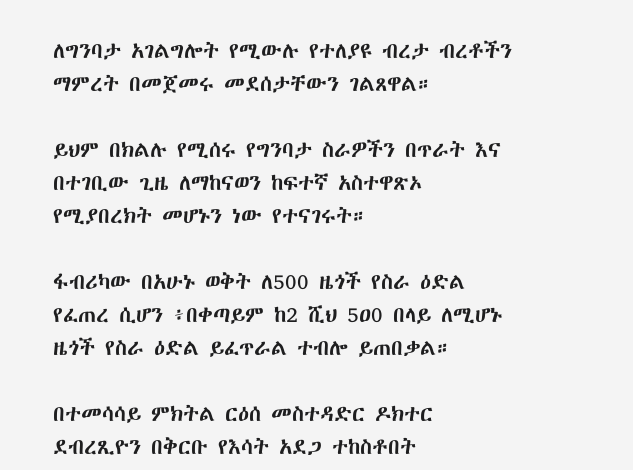ለግንባታ አገልግሎት የሚውሉ የተለያዩ ብረታ ብረቶችን ማምረት በመጀመሩ መደሰታቸውን ገልጸዋል።

ይህም በክልሉ የሚሰሩ የግንባታ ስራዎችን በጥራት እና በተገቢው ጊዜ ለማከናወን ከፍተኛ አስተዋጽኦ የሚያበረክት መሆኑን ነው የተናገሩት።

ፋብሪካው በአሁኑ ወቅት ለ500 ዜጎች የስራ ዕድል የፈጠረ ሲሆን ፥በቀጣይም ከ2 ሺህ 5ዐ0 በላይ ለሚሆኑ ዜጎች የስራ ዕድል ይፈጥራል ተብሎ ይጠበቃል።

በተመሳሳይ ምክትል ርዕሰ መስተዳድር ዶክተር ደብረጺዮን በቅርቡ የእሳት አደጋ ተከስቶበት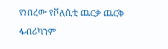የነበረው የቮለሲቲ ጨርቃ ጨርቅ ፋብሪካንም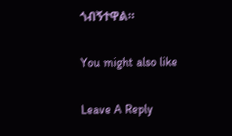ጎብኝተዋል።

You might also like

Leave A Reply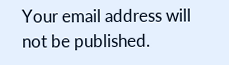Your email address will not be published.